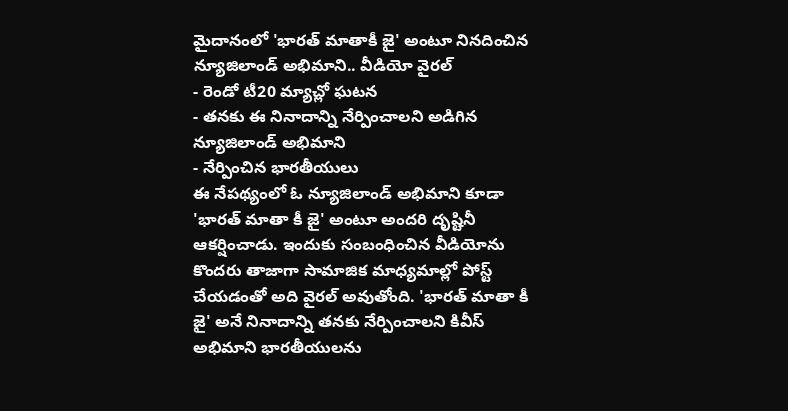మైదానంలో 'భారత్ మాతాకీ జై' అంటూ నినదించిన న్యూజిలాండ్ అభిమాని.. వీడియో వైరల్
- రెండో టీ20 మ్యాచ్లో ఘటన
- తనకు ఈ నినాదాన్ని నేర్పించాలని అడిగిన న్యూజిలాండ్ అభిమాని
- నేర్పించిన భారతీయులు
ఈ నేపథ్యంలో ఓ న్యూజిలాండ్ అభిమాని కూడా 'భారత్ మాతా కీ జై' అంటూ అందరి దృష్టినీ ఆకర్షించాడు. ఇందుకు సంబంధించిన వీడియోను కొందరు తాజాగా సామాజిక మాధ్యమాల్లో పోస్ట్ చేయడంతో అది వైరల్ అవుతోంది. 'భారత్ మాతా కీ జై' అనే నినాదాన్ని తనకు నేర్పించాలని కివీస్ అభిమాని భారతీయులను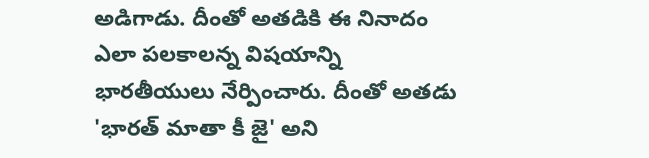అడిగాడు. దీంతో అతడికి ఈ నినాదం ఎలా పలకాలన్న విషయాన్ని భారతీయులు నేర్పించారు. దీంతో అతడు 'భారత్ మాతా కీ జై' అని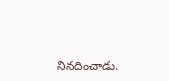నినదించాడు.